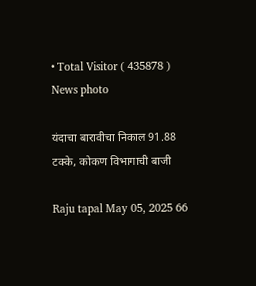• Total Visitor ( 435878 )
News photo

यंदाचा बारावीचा निकाल 91.88 टक्के, कोकण विभागाची बाजी

Raju tapal May 05, 2025 66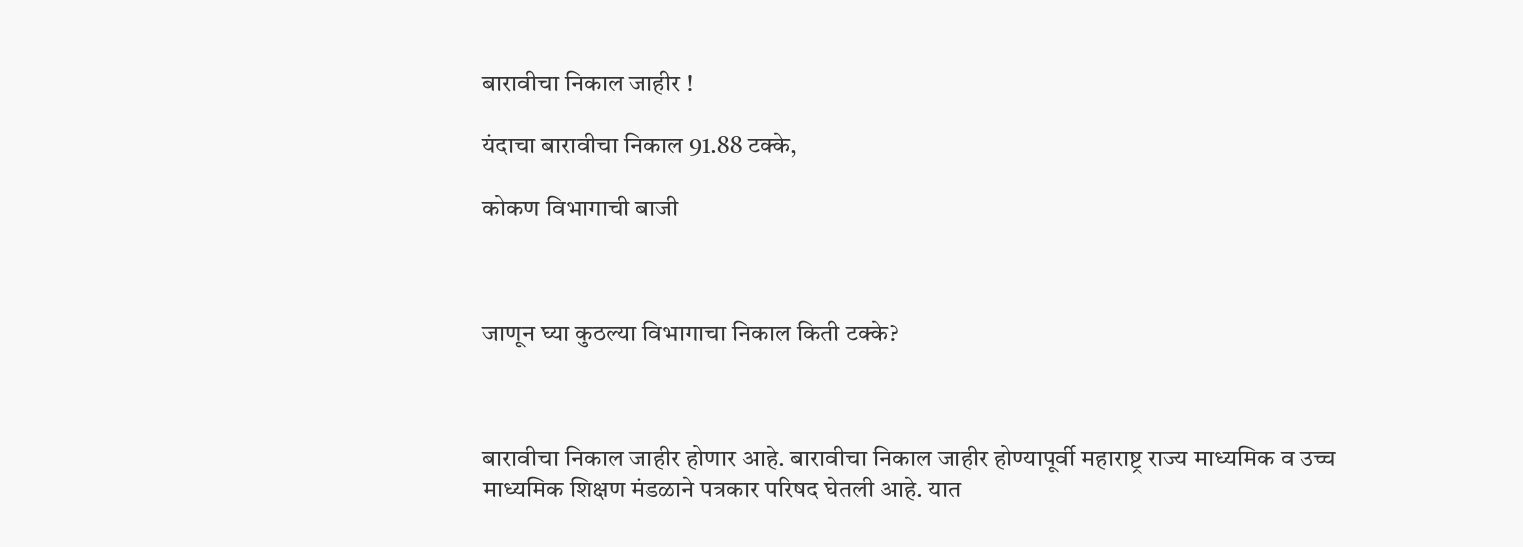बारावीचा निकाल जाहीर !

यंदाचा बारावीचा निकाल 91.88 टक्के,

कोकण विभागाची बाजी



जाणून घ्या कुठल्या विभागाचा निकाल किती टक्के?



बारावीचा निकाल जाहीर होणार आहे. बारावीचा निकाल जाहीर होण्यापूर्वी महाराष्ट्र राज्य माध्यमिक व उच्च माध्यमिक शिक्षण मंडळाने पत्रकार परिषद घेतली आहे. यात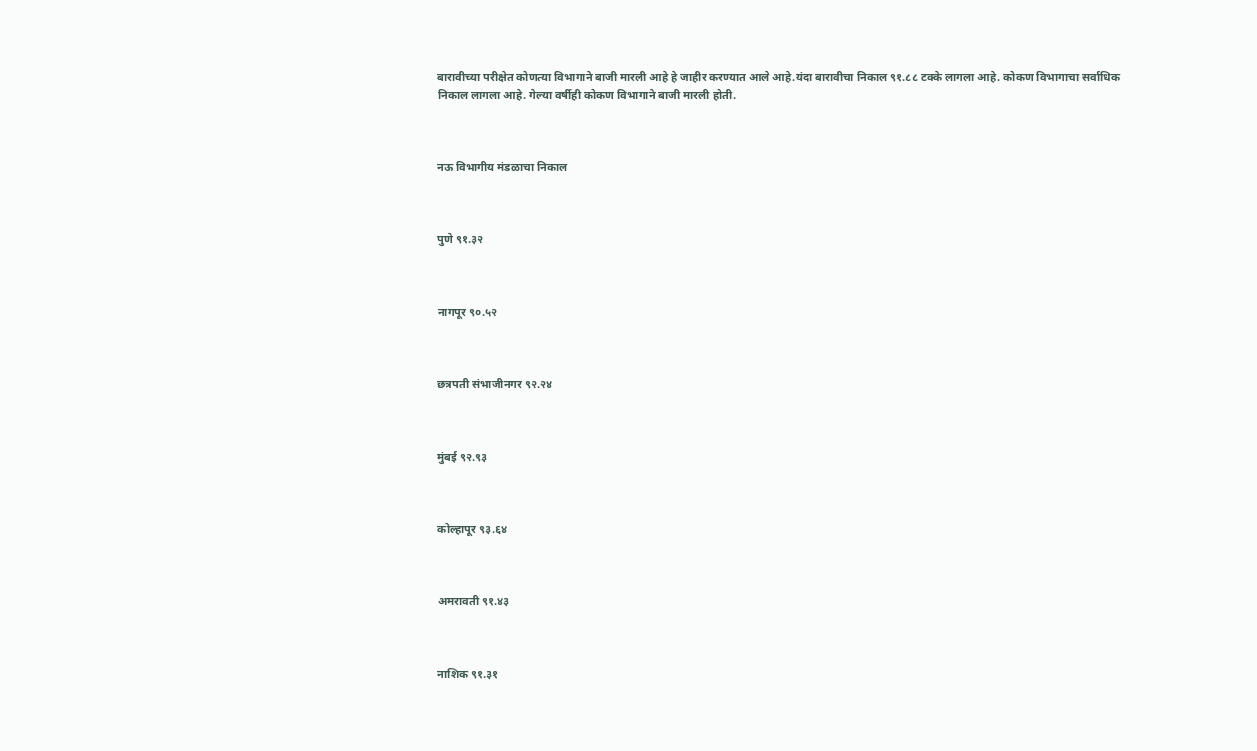बारावीच्या परीक्षेत कोणत्या विभागाने बाजी मारली आहे हे जाहीर करण्यात आले आहे.यंदा बारावीचा निकाल ९१.८८ टक्के लागला आहे. कोकण विभागाचा सर्वाधिक निकाल लागला आहे. गेल्या वर्षीही कोकण विभागाने बाजी मारली होती.



नऊ विभागीय मंडळाचा निकाल



पुणे ९१.३२



नागपूर ९०.५२



छत्रपती संभाजीनगर ९२.२४



मुंबई ९२.९३



कोल्हापूर ९३.६४



अमरावती ९१.४३



नाशिक ९१.३१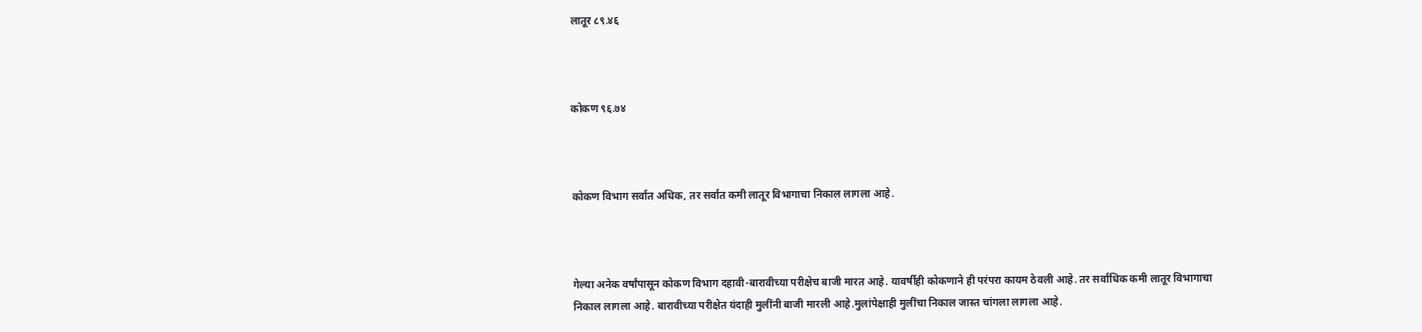लातूर ८९.४६



कोकण ९६.७४



कोकण विभाग सर्वात अधिक, तर सर्वात कमी लातूर विभागाचा निकाल लागला आहे.



गेल्या अनेक वर्षांपासून कोकण विभाग दहावी-बारावीच्या परीक्षेच बाजी मारत आहे. यावर्षीही कोकणाने ही परंपरा कायम ठेवली आहे. तर सर्वाधिक कमी लातूर विभागाचा निकाल लागला आहे. बारावीच्या परीक्षेत यंदाही मुलींनी बाजी मारली आहे.मुलांपेक्षाही मुलींचा निकाल जास्त चांगला लागला आहे.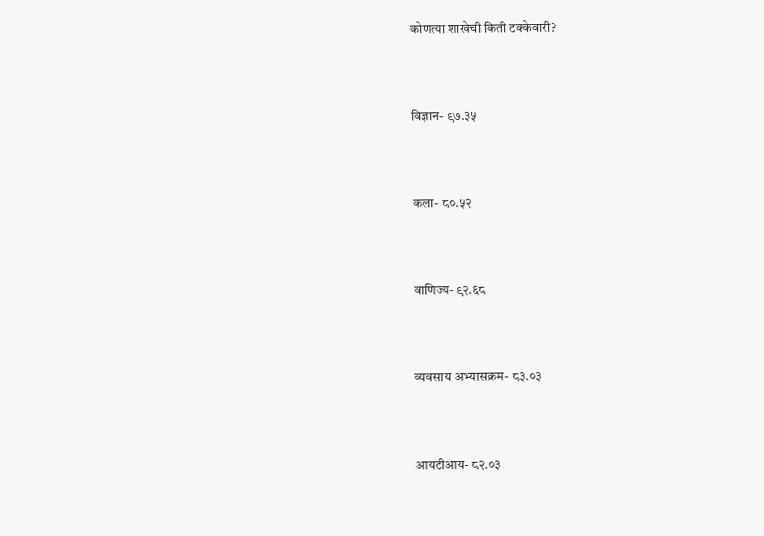कोणत्या शाखेची किती टक्केवारी?



विज्ञान- ९७.३५



कला- ८०.५२



वाणिज्य- ९२.६८



व्यवसाय अभ्यासक्रम- ८३.०३



आयटीआय- ८२.०३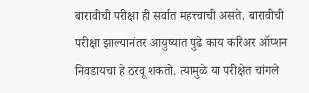बारावीची परीक्षा ही सर्वात महत्त्वाची असते. बारावीची परीक्षा झाल्यानंतर आयुष्यात पुढे काय करिअर ऑप्शन निवडायचा हे ठरवू शकतो. त्यामुळे या परीक्षेत चांगले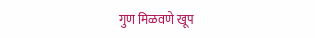गुण मिळवणे खूप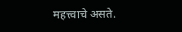महत्त्वाचे असते.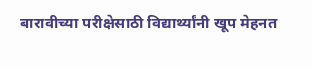बारावीच्या परीक्षेसाठी विद्यार्थ्यांनी खूप मेहनत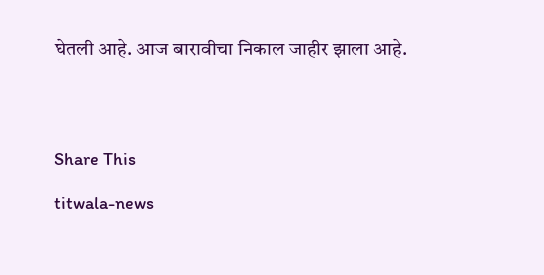घेतली आहे. आज बारावीचा निकाल जाहीर झाला आहे.




Share This

titwala-news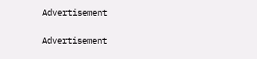Advertisement

Advertisement